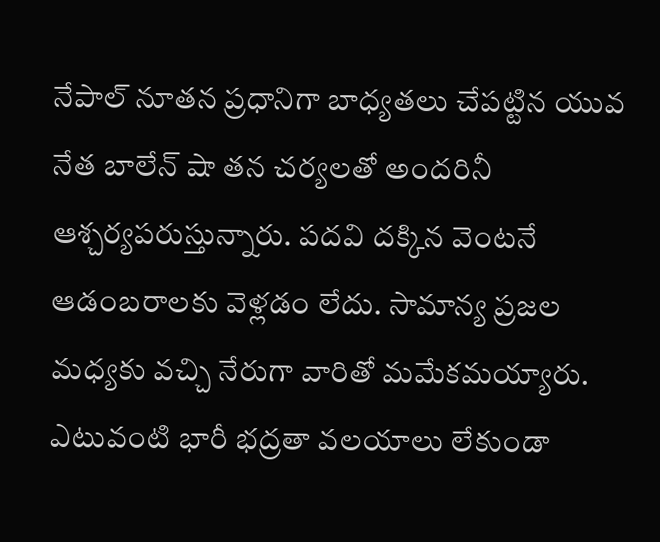నేపాల్ నూతన ప్రధానిగా బాధ్యతలు చేపట్టిన యువ నేత బాలేన్ షా తన చర్యలతో అందరినీ ఆశ్చర్యపరుస్తున్నారు. పదవి దక్కిన వెంటనే ఆడంబరాలకు వెళ్లడం లేదు. సామాన్య ప్రజల మధ్యకు వచ్చి నేరుగా వారితో మమేకమయ్యారు. ఎటువంటి భారీ భద్రతా వలయాలు లేకుండా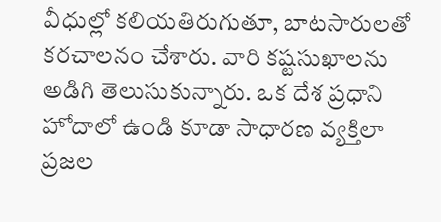వీధుల్లో కలియతిరుగుతూ, బాటసారులతో కరచాలనం చేశారు. వారి కష్టసుఖాలను అడిగి తెలుసుకున్నారు. ఒక దేశ ప్రధాని హోదాలో ఉండి కూడా సాధారణ వ్యక్తిలా ప్రజల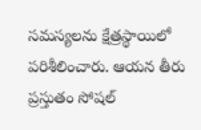సమస్యలను క్షేత్రస్థాయిలో పరిశీలించారు. ఆయన తీరు ప్రస్తుతం సోషల్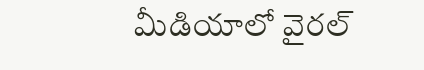మీడియాలో వైరల్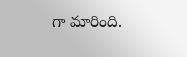గా మారింది.